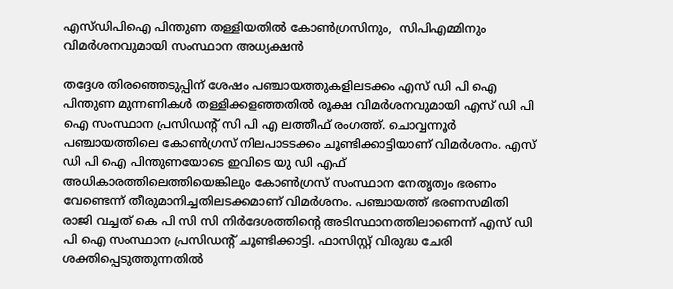എസ്‍ഡിപിഐ പിന്തുണ തള്ളിയതിൽ കോൺഗ്രസിനും,  സിപിഎമ്മിനും വിമർശനവുമായി സംസ്ഥാന അധ്യക്ഷൻ

തദ്ദേശ തിരഞ്ഞെടുപ്പിന് ശേഷം പഞ്ചായത്തുകളിലടക്കം എസ് ഡി പി ഐ പിന്തുണ മുന്നണികൾ തള്ളിക്കളഞ്ഞതിൽ രൂക്ഷ വിമർശനവുമായി എസ് ഡി പി ഐ സംസ്ഥാന പ്രസിഡന്‍റ് സി പി എ ലത്തീഫ് രംഗത്ത്. ചൊവ്വന്നൂർ പഞ്ചായത്തിലെ കോൺഗ്രസ് നിലപാടടക്കം ചൂണ്ടിക്കാട്ടിയാണ് വിമർശനം. എസ് ഡി പി ഐ പിന്തുണയോടെ ഇവിടെ യു ഡി എഫ് അധികാരത്തിലെത്തിയെങ്കിലും കോൺഗ്രസ് സംസ്ഥാന നേതൃത്വം ഭരണം വേണ്ടെന്ന് തീരുമാനിച്ചതിലടക്കമാണ് വിമർശനം. പഞ്ചായത്ത് ഭരണസമിതി രാജി വച്ചത് കെ പി സി സി നിർദേശത്തിന്റെ അടിസ്ഥാനത്തിലാണെന്ന് എസ് ഡി പി ഐ സംസ്ഥാന പ്രസിഡന്‍റ് ചൂണ്ടിക്കാട്ടി. ഫാസിസ്റ്റ് വിരുദ്ധ ചേരി ശക്തിപ്പെടുത്തുന്നതിൽ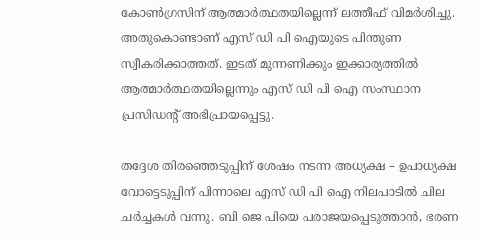കോൺഗ്രസിന് ആത്മാർത്ഥതയില്ലെന്ന് ലത്തീഫ് വിമർശിച്ചു. അതുകൊണ്ടാണ് എസ് ഡി പി ഐയുടെ പിന്തുണ സ്വീകരിക്കാത്തത്. ഇടത് മുന്നണിക്കും ഇക്കാര്യത്തിൽ ആത്മാർത്ഥതയില്ലെന്നും എസ് ഡി പി ഐ സംസ്ഥാന പ്രസിഡന്‍റ് അഭിപ്രായപ്പെട്ടു.

തദ്ദേശ തിരഞ്ഞെടുപ്പിന് ശേഷം നടന്ന അധ്യക്ഷ – ഉപാധ്യക്ഷ വോട്ടെടുപ്പിന് പിന്നാലെ എസ് ഡി പി ഐ നിലപാടിൽ ചില ചർച്ചകൾ വന്നു. ബി ജെ പിയെ പരാജയപ്പെടുത്താൻ, ഭരണ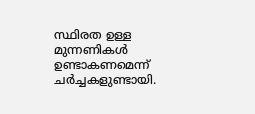സ്ഥിരത ഉള്ള മുന്നണികൾ ഉണ്ടാകണമെന്ന് ചർച്ചകളുണ്ടായി.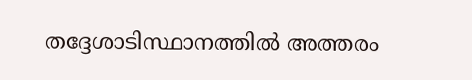തദ്ദേശാടിസ്ഥാനത്തിൽ അത്തരം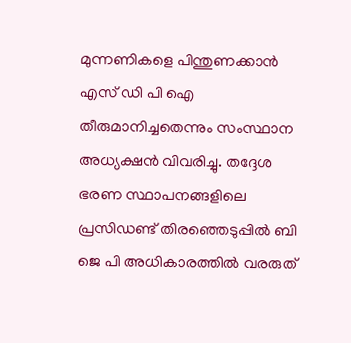മുന്നണികളെ പിന്തുണക്കാൻ എസ് ഡി പി ഐ തീരുമാനിച്ചതെന്നും സംസ്ഥാന അധ്യക്ഷൻ വിവരിച്ചു. തദ്ദേശ ഭരണ സ്ഥാപനങ്ങളിലെ പ്രസിഡണ്ട് തിരഞ്ഞെടുപ്പിൽ ബി ജെ പി അധികാരത്തിൽ വരരുത്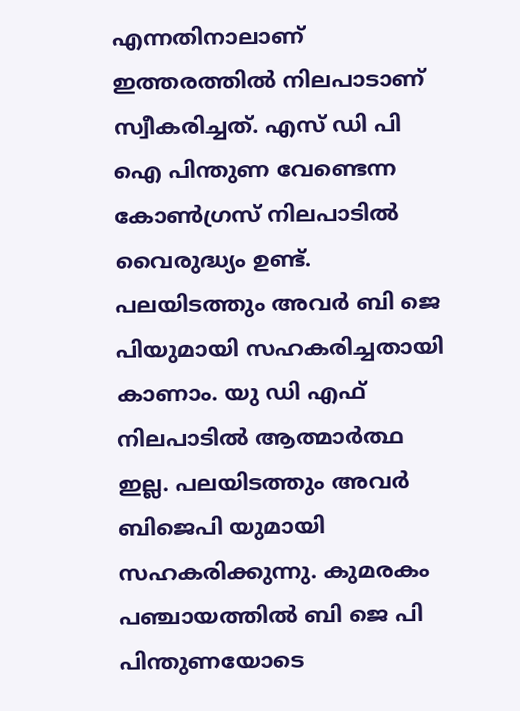എന്നതിനാലാണ് ഇത്തരത്തിൽ നിലപാടാണ് സ്വീകരിച്ചത്. എസ് ഡി പി ഐ പിന്തുണ വേണ്ടെന്ന കോൺഗ്രസ് നിലപാടിൽ വൈരുദ്ധ്യം ഉണ്ട്. പലയിടത്തും അവർ ബി ജെ പിയുമായി സഹകരിച്ചതായി കാണാം. യു ഡി എഫ് നിലപാടിൽ ആത്മാർത്ഥ ഇല്ല. പലയിടത്തും അവർ ബിജെപി യുമായി സഹകരിക്കുന്നു. കുമരകം പഞ്ചായത്തിൽ ബി ജെ പി പിന്തുണയോടെ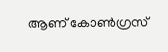ആണ് കോൺഗ്രസ്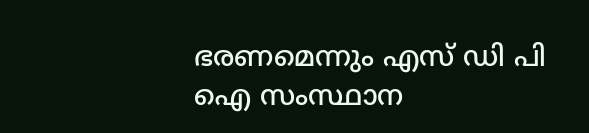ഭരണമെന്നും എസ് ഡി പി ഐ സംസ്ഥാന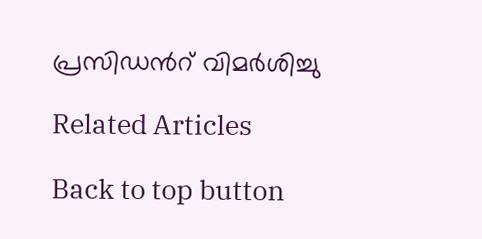പ്രസിഡന്‍റ് വിമർശിച്ചു

Related Articles

Back to top button